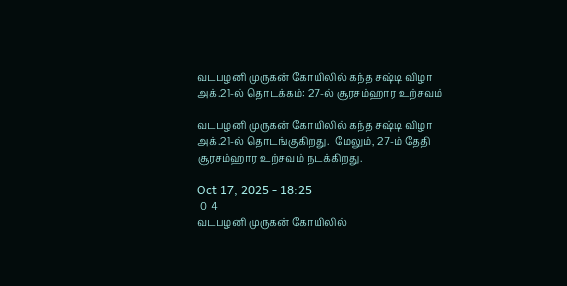வடபழனி முருகன் கோயிலில் கந்த சஷ்டி விழா அக்.21-ல் தொடக்கம்: 27-ல் சூரசம்ஹார உற்சவம்

வடபழனி முருகன் கோயிலில் கந்த சஷ்டி விழா அக்.21-ல் தொடங்குகிறது.  மேலும், 27-ம் தேதி சூரசம்ஹார உற்சவம் நடக்கிறது.

Oct 17, 2025 - 18:25
 0  4
வடபழனி முருகன் கோயிலில்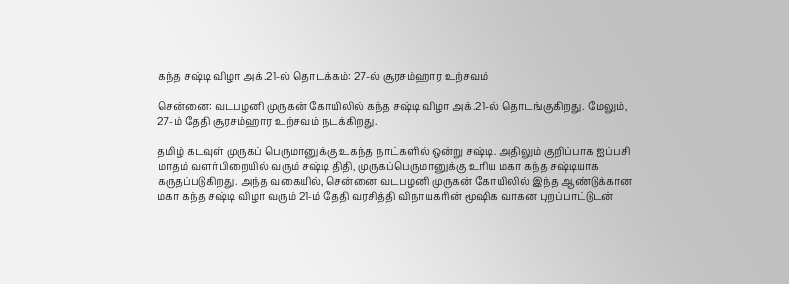கந்த சஷ்டி விழா அக்.21-ல் தொடக்கம்: 27-ல் சூரசம்ஹார உற்சவம்

சென்னை: வடபழனி முருகன் கோயிலில் கந்த சஷ்டி விழா அக்.21-ல் தொடங்குகிறது. மேலும், 27-ம் தேதி சூரசம்ஹார உற்சவம் நடக்கிறது.

தமிழ் கடவுள் முருகப் பெருமானுக்கு உகந்த நாட்களில் ஒன்று சஷ்டி. அதிலும் குறிப்பாக ஐப்பசி மாதம் வளர்பிறையில் வரும் சஷ்டி திதி, முருகப்பெருமானுக்கு உரிய மகா கந்த சஷ்டியாக கருதப்படுகிறது. அந்த வகையில், சென்னை வடபழனி முருகன் கோயிலில் இந்த ஆண்டுக்கான மகா கந்த சஷ்டி விழா வரும் 21-ம் தேதி வரசித்தி விநாயகரின் மூஷிக வாகன புறப்பாட்டுடன்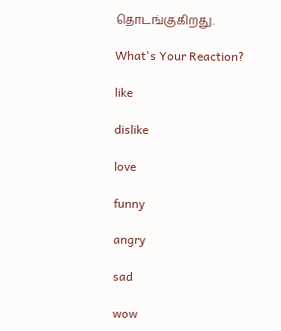தொடங்குகிறது.

What's Your Reaction?

like

dislike

love

funny

angry

sad

wow